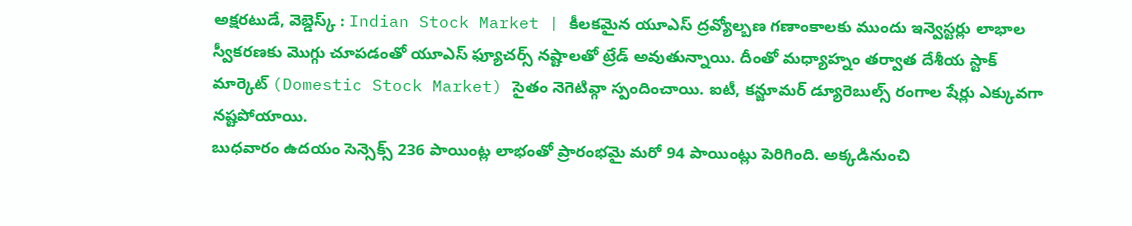అక్షరటుడే, వెబ్డెస్క్ : Indian Stock Market | కీలకమైన యూఎస్ ద్రవ్యోల్బణ గణాంకాలకు ముందు ఇన్వెస్టర్లు లాభాల స్వీకరణకు మొగ్గు చూపడంతో యూఎస్ ఫ్యూచర్స్ నష్టాలతో ట్రేడ్ అవుతున్నాయి. దీంతో మధ్యాహ్నం తర్వాత దేశీయ స్టాక్ మార్కెట్ (Domestic Stock Market) సైతం నెగెటివ్గా స్పందించాయి. ఐటీ, కన్జూమర్ డ్యూరెబుల్స్ రంగాల షేర్లు ఎక్కువగా నష్టపోయాయి.
బుధవారం ఉదయం సెన్సెక్స్ 236 పాయింట్ల లాభంతో ప్రారంభమై మరో 94 పాయింట్లు పెరిగింది. అక్కడినుంచి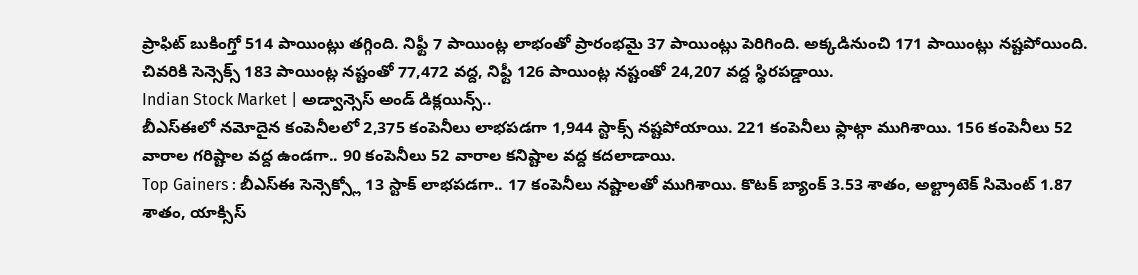ప్రాఫిట్ బుకింగ్తో 514 పాయింట్లు తగ్గింది. నిఫ్టీ 7 పాయింట్ల లాభంతో ప్రారంభమై 37 పాయింట్లు పెరిగింది. అక్కడినుంచి 171 పాయింట్లు నష్టపోయింది. చివరికి సెన్సెక్స్ 183 పాయింట్ల నష్టంతో 77,472 వద్ద, నిఫ్టీ 126 పాయింట్ల నష్టంతో 24,207 వద్ద స్థిరపడ్డాయి.
Indian Stock Market | అడ్వాన్సెస్ అండ్ డిక్లయిన్స్..
బీఎస్ఈలో నమోదైన కంపెనీలలో 2,375 కంపెనీలు లాభపడగా 1,944 స్టాక్స్ నష్టపోయాయి. 221 కంపెనీలు ఫ్లాట్గా ముగిశాయి. 156 కంపెనీలు 52 వారాల గరిష్టాల వద్ద ఉండగా.. 90 కంపెనీలు 52 వారాల కనిష్టాల వద్ద కదలాడాయి.
Top Gainers : బీఎస్ఈ సెన్సెక్స్లో 13 స్టాక్ లాభపడగా.. 17 కంపెనీలు నష్టాలతో ముగిశాయి. కొటక్ బ్యాంక్ 3.53 శాతం, అల్ట్రాటెక్ సిమెంట్ 1.87 శాతం, యాక్సిస్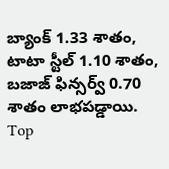బ్యాంక్ 1.33 శాతం, టాటా స్టీల్ 1.10 శాతం, బజాజ్ ఫిన్సర్వ్ 0.70 శాతం లాభపడ్డాయి.
Top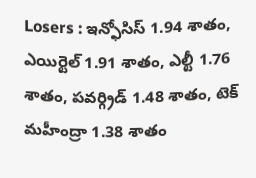Losers : ఇన్ఫోసిస్ 1.94 శాతం, ఎయిర్టెల్ 1.91 శాతం, ఎల్టీ 1.76 శాతం, పవర్గ్రిడ్ 1.48 శాతం, టెక్ మహీంద్రా 1.38 శాతం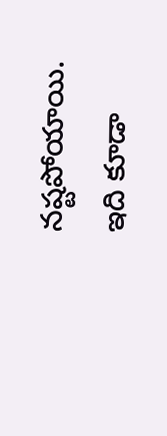నష్టపోయాయి.
ఇది కూడా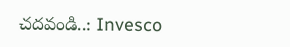చదవండి..: Invesco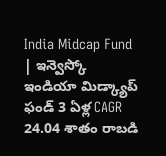India Midcap Fund | ఇన్వెస్కో ఇండియా మిడ్క్యాప్ ఫండ్ 3 ఏళ్ల CAGR 24.04 శాతం రాబడి